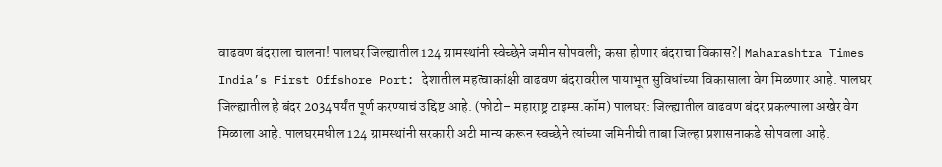वाढवण बंदराला चालना! पालघर जिल्ह्यातील 124 ग्रामस्थांनी स्वेच्छेने जमीन सोपवली; कसा होणार बंदराचा विकास?| Maharashtra Times
India’s First Offshore Port: देशातील महत्वाकांक्षी वाढवण बंदरावरील पायाभूत सुविधांच्या विकासाला वेग मिळणार आहे. पालघर जिल्ह्यातील हे बंदर 2034पर्यंत पूर्ण करण्याचं उद्दिष्ट आहे. (फोटो– महाराष्ट्र टाइम्स.कॉम) पालघर: जिल्ह्यातील वाढवण बंदर प्रकल्पाला अखेर वेग मिळाला आहे. पालघरमधील 124 ग्रामस्थांनी सरकारी अटी मान्य करून स्वच्छेने त्यांच्या जमिनीची ताबा जिल्हा प्रशासनाकडे सोपवला आहे.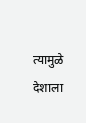त्यामुळे देशाला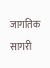जागतिक सागरी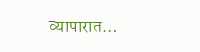व्यापारात…